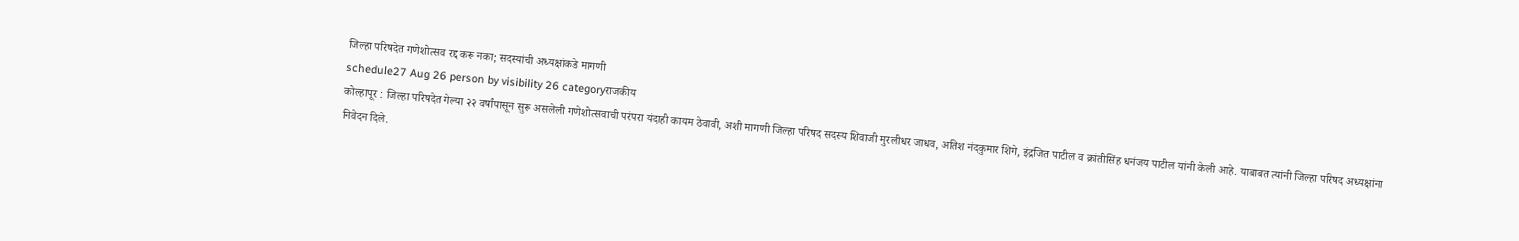जिल्हा परिषदेत गणेशोत्सव रद्द करू नका; सदस्यांची अध्यक्षांकडे मागणी
schedule27 Aug 26 person by visibility 26 categoryराजकीय
कोल्हापूर : जिल्हा परिषदेत गेल्या २२ वर्षांपासून सुरू असलेली गणेशोत्सवाची परंपरा यंदाही कायम ठेवावी, अशी मागणी जिल्हा परिषद सदस्य शिवाजी मुरलीधर जाधव, अतिश नंदकुमार शिगे, इंद्रजित पाटील व क्रांतीसिंह धनंजय पाटील यांनी केली आहे. याबाबत त्यांनी जिल्हा परिषद अध्यक्षांना निवेदन दिले.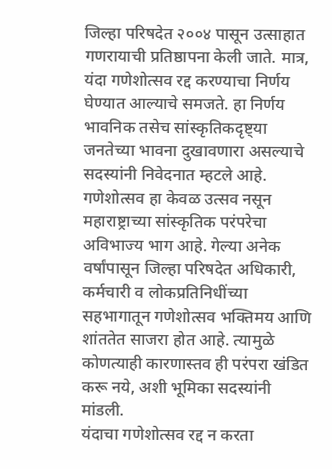जिल्हा परिषदेत २००४ पासून उत्साहात गणरायाची प्रतिष्ठापना केली जाते. मात्र, यंदा गणेशोत्सव रद्द करण्याचा निर्णय घेण्यात आल्याचे समजते. हा निर्णय भावनिक तसेच सांस्कृतिकदृष्ट्या जनतेच्या भावना दुखावणारा असल्याचे सदस्यांनी निवेदनात म्हटले आहे.
गणेशोत्सव हा केवळ उत्सव नसून महाराष्ट्राच्या सांस्कृतिक परंपरेचा अविभाज्य भाग आहे. गेल्या अनेक वर्षांपासून जिल्हा परिषदेत अधिकारी, कर्मचारी व लोकप्रतिनिधींच्या सहभागातून गणेशोत्सव भक्तिमय आणि शांततेत साजरा होत आहे. त्यामुळे कोणत्याही कारणास्तव ही परंपरा खंडित करू नये, अशी भूमिका सदस्यांनी मांडली.
यंदाचा गणेशोत्सव रद्द न करता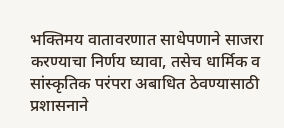भक्तिमय वातावरणात साधेपणाने साजरा करण्याचा निर्णय घ्यावा, तसेच धार्मिक व सांस्कृतिक परंपरा अबाधित ठेवण्यासाठी प्रशासनाने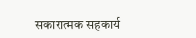सकारात्मक सहकार्य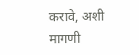करावे, अशी मागणी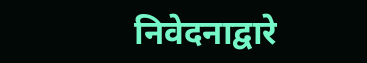निवेदनाद्वारे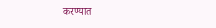करण्यात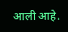आली आहे.